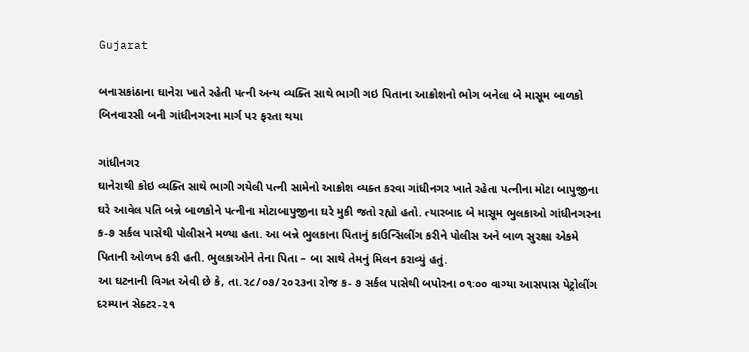Gujarat

બનાસકાંઠાના ઘાનેરા ખાતે રહેતી પત્ની અન્ય વ્યક્તિ સાથે ભાગી ગઇ પિતાના આક્રોશનો ભોગ બનેલા બે માસૂમ બાળકો બિનવારસી બની ગાંધીનગરના માર્ગ પર ફરતા થયા

ગાંધીનગર
ઘાનેરાથી કોઇ વ્યક્તિ સાથે ભાગી ગયેલી પત્ની સામેનો આક્રોશ વ્યક્ત કરવા ગાંધીનગર ખાતે રહેતા પત્નીના મોટા બાપુજીના ઘરે આવેલ પતિ બન્ને બાળકોને પત્નીના મોટાબાપુજીના ઘરે મુકી જતો રહ્યો હતો. ત્યારબાદ બે માસૂમ ભુલકાઓ ગાંધીનગરના ક-૭ સર્કલ પાસેથી પોલીસને મળ્યા હતા. આ બન્ને ભુલકાના પિતાનું કાઉન્સિલીંગ કરીને પોલીસ અને બાળ સુરક્ષા એકમે પિતાની ઓળખ કરી હતી. ભુલકાઓને તેના પિતા – બા સાથે તેમનું મિલન કરાવ્યું હતું.
આ ઘટનાની વિગત એવી છે કે, તા.૨૮/૦૭/૨૦૨૩ના રોજ ક- ૭ સર્કલ પાસેથી બપોરના ૦૧ઃ૦૦ વાગ્યા આસપાસ પેટ્રોલીંગ દરમ્યાન સેક્ટર-૨૧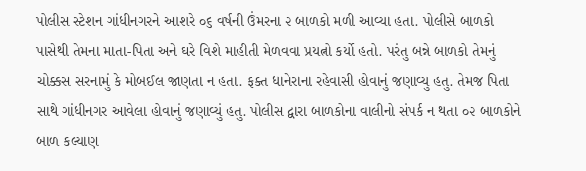પોલીસ સ્ટેશન ગાંધીનગરને આશરે ૦૬ વર્ષની ઉંમરના ૨ બાળકો મળી આવ્યા હતા. પોલીસે બાળકો પાસેથી તેમના માતા-પિતા અને ઘરે વિશે માહીતી મેળવવા પ્રયત્નો કર્યો હતો. પરંતુ બન્ને બાળકો તેમનું ચોક્કસ સરનામું કે મોબઈલ જાણતા ન હતા. ફક્ત ધાનેરાના રહેવાસી હોવાનું જણાવ્યુ હતુ. તેમજ પિતા સાથે ગાંધીનગર આવેલા હોવાનું જણાવ્યું હતુ. પોલીસ દ્વારા બાળકોના વાલીનો સંપર્ક ન થતા ૦૨ બાળકોને બાળ કલ્યાણ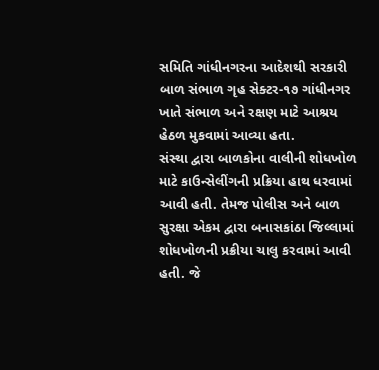સમિતિ ગાંધીનગરના આદેશથી સરકારી બાળ સંભાળ ગૃહ સેક્ટર-૧૭ ગાંધીનગર ખાતે સંભાળ અને રક્ષણ માટે આશ્રય હેઠળ મુકવામાં આવ્યા હતા.
સંસ્થા દ્વારા બાળકોના વાલીની શોધખોળ માટે કાઉન્સેલીંગની પ્રક્રિયા હાથ ધરવામાં આવી હતી. તેમજ પોલીસ અને બાળ સુરક્ષા એકમ દ્વારા બનાસકાંઠા જિલ્લામાં શોધખોળની પ્રક્રીયા ચાલુ કરવામાં આવી હતી. જે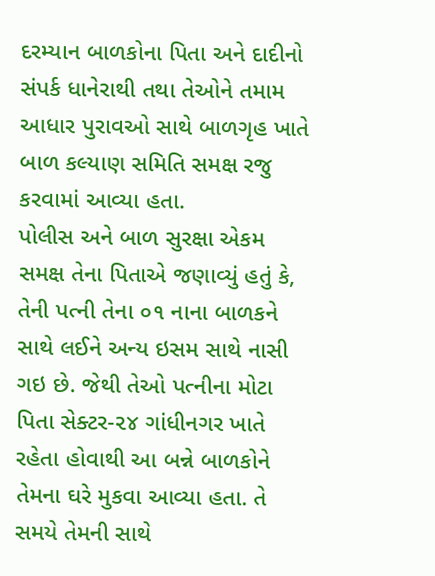દરમ્યાન બાળકોના પિતા અને દાદીનો સંપર્ક ધાનેરાથી તથા તેઓને તમામ આધાર પુરાવઓ સાથે બાળગૃહ ખાતે બાળ કલ્યાણ સમિતિ સમક્ષ રજુ કરવામાં આવ્યા હતા.
પોલીસ અને બાળ સુરક્ષા એકમ સમક્ષ તેના પિતાએ જણાવ્યું હતું કે, તેની પત્ની તેના ૦૧ નાના બાળકને સાથે લઈને અન્ય ઇસમ સાથે નાસી ગઇ છે. જેથી તેઓ પત્નીના મોટા પિતા સેક્ટર-૨૪ ગાંધીનગર ખાતે રહેતા હોવાથી આ બન્ને બાળકોને તેમના ઘરે મુકવા આવ્યા હતા. તે સમયે તેમની સાથે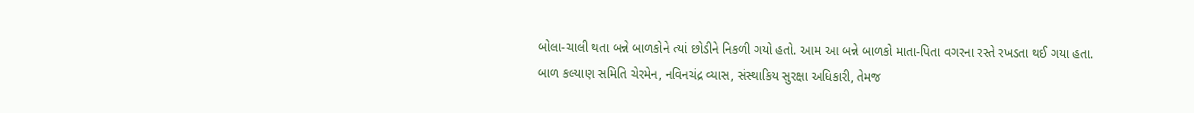બોલા-ચાલી થતા બન્ને બાળકોને ત્યાં છોડીને નિકળી ગયો હતો. આમ આ બન્ને બાળકો માતા-પિતા વગરના રસ્તે રખડતા થઈ ગયા હતા.
બાળ કલ્યાણ સમિતિ ચેરમેન, નવિનચંદ્ર વ્યાસ, સંસ્થાકિય સુરક્ષા અધિકારી, તેમજ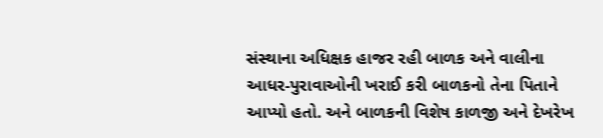સંસ્થાના અધિક્ષક હાજર રહી બાળક અને વાલીના આધર-પુરાવાઓની ખરાઈ કરી બાળકનો તેના પિતાને આપ્યો હતો. અને બાળકની વિશેષ કાળજી અને દેખરેખ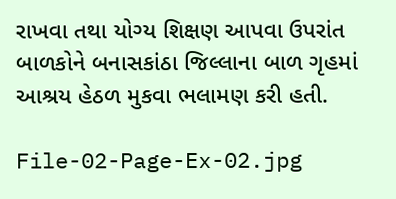રાખવા તથા યોગ્ય શિક્ષણ આપવા ઉપરાંત બાળકોને બનાસકાંઠા જિલ્લાના બાળ ગૃહમાં આશ્રય હેઠળ મુકવા ભલામણ કરી હતી.

File-02-Page-Ex-02.jpg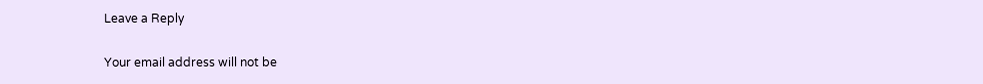Leave a Reply

Your email address will not be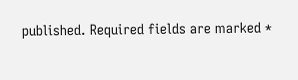published. Required fields are marked *